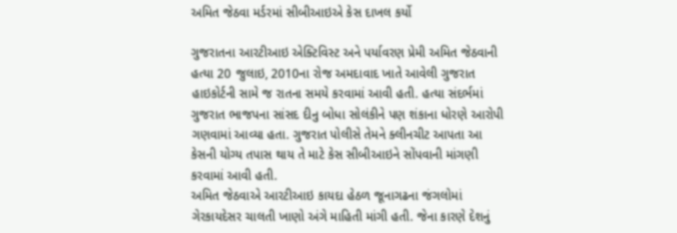અમિત જેઠવા મર્ડરમાં સીબીઆઇએ કેસ દાખલ કર્યો

ગુજરાતના આરટીઆઇ એક્ટિવિસ્ટ અને પર્યાવરણ પ્રેમી અમિત જેઠવાની હત્યા 20 જુલાઇ, 2010ના રોજ અમદાવાદ ખાતે આવેલી ગુજરાત હાઇકોર્ટની સામે જ રાતના સમયે કરવામાં આવી હતી. હત્યા સંદર્ભમાં ગુજરાત ભાજપના સાંસદ દીનુ બોધા સોલંકીને પણ શંકાના ધોરણે આરોપી ગણવામાં આવ્યા હતા. ગુજરાત પોલીસે તેમને ક્લીનચીટ આપતા આ કેસની યોગ્ય તપાસ થાય તે માટે કેસ સીબીઆઇને સોંપવાની માંગણી કરવામાં આવી હતી.
અમિત જેઠવાએ આરટીઆઇ કાયદા હેઠળ જૂનાગઢના જંગલોમાં ગેરકાયદેસર ચાલતી ખાણો અંગે માહિતી માંગી હતી. જેના કારણે દેશનું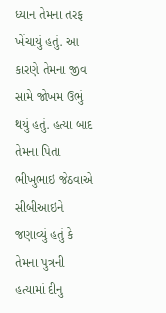ધ્યાન તેમના તરફ ખેંચાયું હતું. આ કારણે તેમના જીવ સામે જોખમ ઉભું થયું હતું. હત્યા બાદ તેમના પિતા ભીખુભાઇ જેઠવાએ સીબીઆઇને જણાવ્યું હતું કે તેમના પુત્રની હત્યામાં દીનુ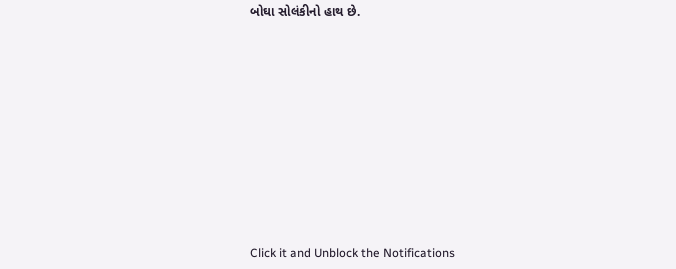બોઘા સોલંકીનો હાથ છે.












Click it and Unblock the Notifications